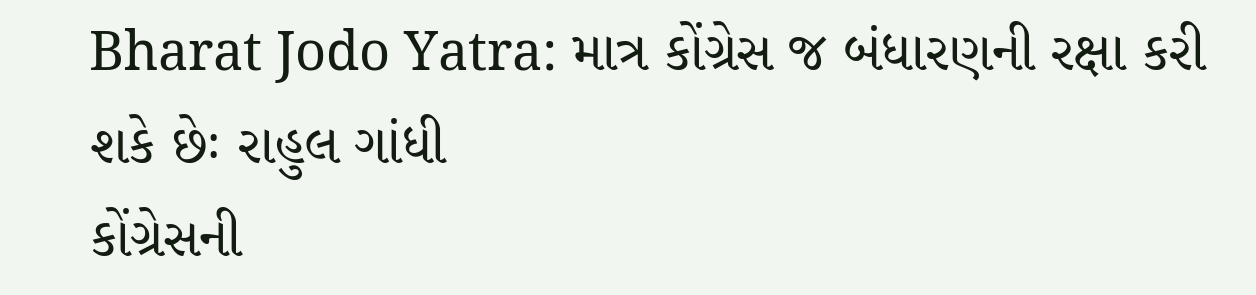Bharat Jodo Yatra: માત્ર કોંગ્રેસ જ બંધારણની રક્ષા કરી શકે છેઃ રાહુલ ગાંધી
કોંગ્રેસની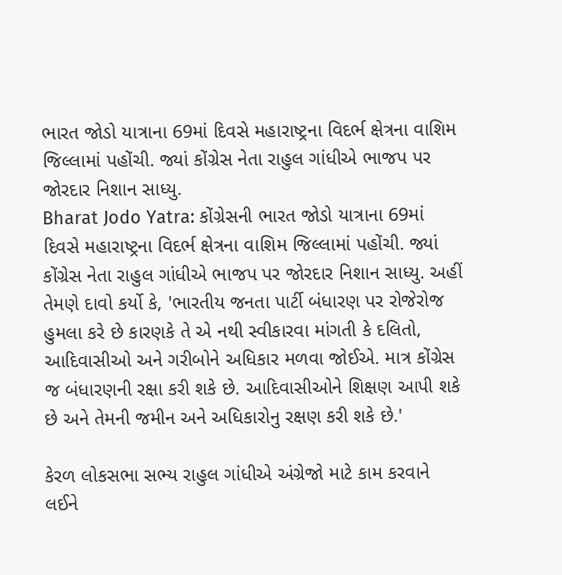ભારત જોડો યાત્રાના 69માં દિવસે મહારાષ્ટ્રના વિદર્ભ ક્ષેત્રના વાશિમ જિલ્લામાં પહોંચી. જ્યાં કોંગ્રેસ નેતા રાહુલ ગાંધીએ ભાજપ પર જોરદાર નિશાન સાધ્યુ.
Bharat Jodo Yatra: કોંગ્રેસની ભારત જોડો યાત્રાના 69માં દિવસે મહારાષ્ટ્રના વિદર્ભ ક્ષેત્રના વાશિમ જિલ્લામાં પહોંચી. જ્યાં કોંગ્રેસ નેતા રાહુલ ગાંધીએ ભાજપ પર જોરદાર નિશાન સાધ્યુ. અહીં તેમણે દાવો કર્યો કે, 'ભારતીય જનતા પાર્ટી બંધારણ પર રોજેરોજ હુમલા કરે છે કારણકે તે એ નથી સ્વીકારવા માંગતી કે દલિતો, આદિવાસીઓ અને ગરીબોને અધિકાર મળવા જોઈએ. માત્ર કોંગ્રેસ જ બંધારણની રક્ષા કરી શકે છે. આદિવાસીઓને શિક્ષણ આપી શકે છે અને તેમની જમીન અને અધિકારોનુ રક્ષણ કરી શકે છે.'

કેરળ લોકસભા સભ્ય રાહુલ ગાંધીએ અંગ્રેજો માટે કામ કરવાને લઈને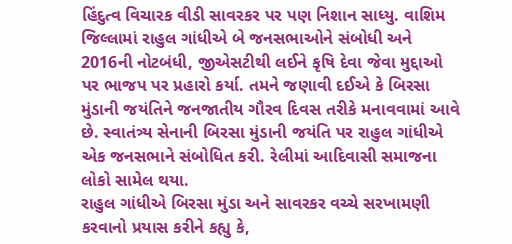હિંદુત્વ વિચારક વીડી સાવરકર પર પણ નિશાન સાધ્યુ. વાશિમ જિલ્લામાં રાહુલ ગાંધીએ બે જનસભાઓને સંબોધી અને 2016ની નોટબંધી, જીએસટીથી લઈને કૃષિ દેવા જેવા મુદ્દાઓ પર ભાજપ પર પ્રહારો કર્યા. તમને જણાવી દઈએ કે બિરસા મુંડાની જયંતિને જનજાતીય ગૌરવ દિવસ તરીકે મનાવવામાં આવે છે. સ્વાતંત્ર્ય સેનાની બિરસા મુંડાની જયંતિ પર રાહુલ ગાંધીએ એક જનસભાને સંબોધિત કરી. રેલીમાં આદિવાસી સમાજના લોકો સામેલ થયા.
રાહુલ ગાંધીએ બિરસા મુંડા અને સાવરકર વચ્ચે સરખામણી કરવાનો પ્રયાસ કરીને કહ્યુ કે,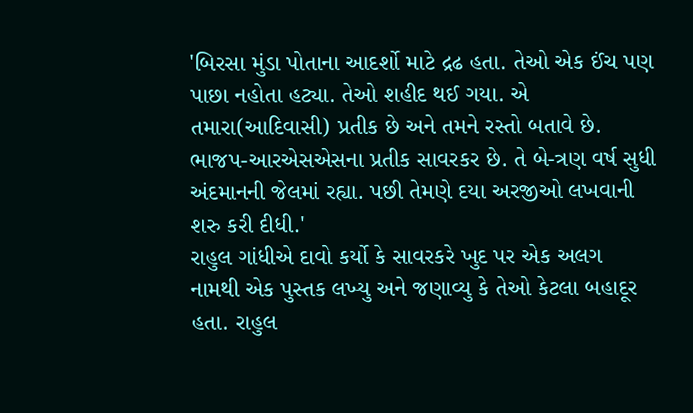'બિરસા મુંડા પોતાના આદર્શો માટે દ્રઢ હતા. તેઓ એક ઈંચ પણ પાછા નહોતા હટ્યા. તેઓ શહીદ થઈ ગયા. એ તમારા(આદિવાસી) પ્રતીક છે અને તમને રસ્તો બતાવે છે. ભાજપ-આરએસએસના પ્રતીક સાવરકર છે. તે બે-ત્રણ વર્ષ સુધી અંદમાનની જેલમાં રહ્યા. પછી તેમણે દયા અરજીઓ લખવાની શરુ કરી દીધી.'
રાહુલ ગાંધીએ દાવો કર્યો કે સાવરકરે ખુદ પર એક અલગ નામથી એક પુસ્તક લખ્યુ અને જણાવ્યુ કે તેઓ કેટલા બહાદૂર હતા. રાહુલ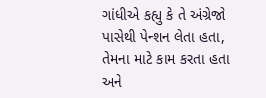ગાંધીએ કહ્યુ કે તે અંગ્રેજો પાસેથી પેન્શન લેતા હતા, તેમના માટે કામ કરતા હતા અને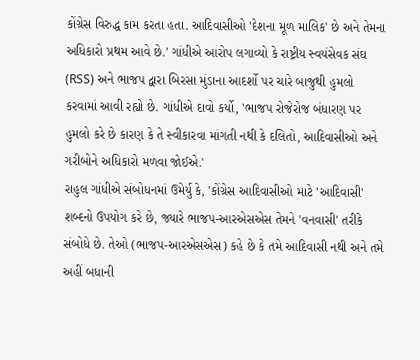કોંગ્રેસ વિરુદ્ધ કામ કરતા હતા. આદિવાસીઓ 'દેશના મૂળ માલિક' છે અને તેમના અધિકારો પ્રથમ આવે છે.' ગાંધીએ આરોપ લગાવ્યો કે રાષ્ટ્રીય સ્વયંસેવક સંઘ (RSS) અને ભાજપ દ્વારા બિરસા મુંડાના આદર્શો પર ચારે બાજુથી હુમલો કરવામાં આવી રહ્યો છે. ગાંધીએ દાવો કર્યો, 'ભાજપ રોજેરોજ બંધારણ પર હુમલો કરે છે કારણ કે તે સ્વીકારવા માંગતી નથી કે દલિતો, આદિવાસીઓ અને ગરીબોને અધિકારો મળવા જોઈએ.'
રાહુલ ગાંધીએ સંબોધનમાં ઉમેર્યુ કે, 'કોંગ્રેસ આદિવાસીઓ માટે 'આદિવાસી' શબ્દનો ઉપયોગ કરે છે, જ્યારે ભાજપ-આરએસએસ તેમને 'વનવાસી' તરીકે સંબોધે છે. તેઓ (ભાજપ-આરએસએસ) કહે છે કે તમે આદિવાસી નથી અને તમે અહીં બધાની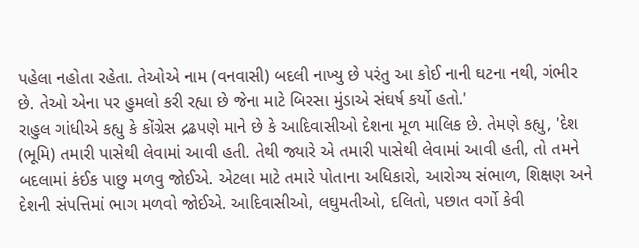પહેલા નહોતા રહેતા. તેઓએ નામ (વનવાસી) બદલી નાખ્યુ છે પરંતુ આ કોઈ નાની ઘટના નથી, ગંભીર છે. તેઓ એના પર હુમલો કરી રહ્યા છે જેના માટે બિરસા મુંડાએ સંઘર્ષ કર્યો હતો.'
રાહુલ ગાંધીએ કહ્યુ કે કોંગ્રેસ દ્રઢપણે માને છે કે આદિવાસીઓ દેશના મૂળ માલિક છે. તેમણે કહ્યુ, 'દેશ (ભૂમિ) તમારી પાસેથી લેવામાં આવી હતી. તેથી જ્યારે એ તમારી પાસેથી લેવામાં આવી હતી, તો તમને બદલામાં કંઈક પાછુ મળવુ જોઈએ. એટલા માટે તમારે પોતાના અધિકારો, આરોગ્ય સંભાળ, શિક્ષણ અને દેશની સંપત્તિમાં ભાગ મળવો જોઈએ. આદિવાસીઓ, લઘુમતીઓ, દલિતો, પછાત વર્ગો કેવી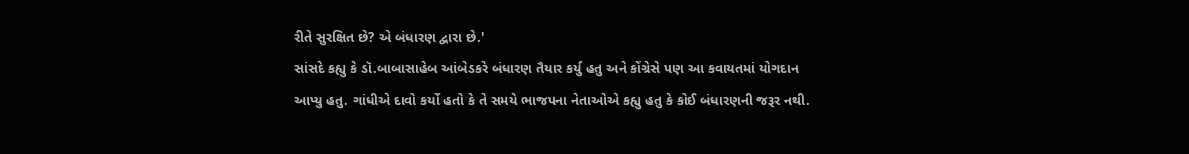રીતે સુરક્ષિત છે? એ બંધારણ દ્વારા છે.'
સાંસદે કહ્યુ કે ડૉ.બાબાસાહેબ આંબેડકરે બંધારણ તૈયાર કર્યુ હતુ અને કોંગ્રેસે પણ આ કવાયતમાં યોગદાન આપ્યુ હતુ. ગાંધીએ દાવો કર્યો હતો કે તે સમયે ભાજપના નેતાઓએ કહ્યુ હતુ કે કોઈ બંધારણની જરૂર નથી.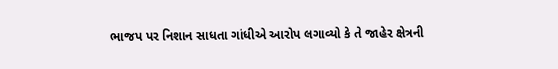ભાજપ પર નિશાન સાધતા ગાંધીએ આરોપ લગાવ્યો કે તે જાહેર ક્ષેત્રની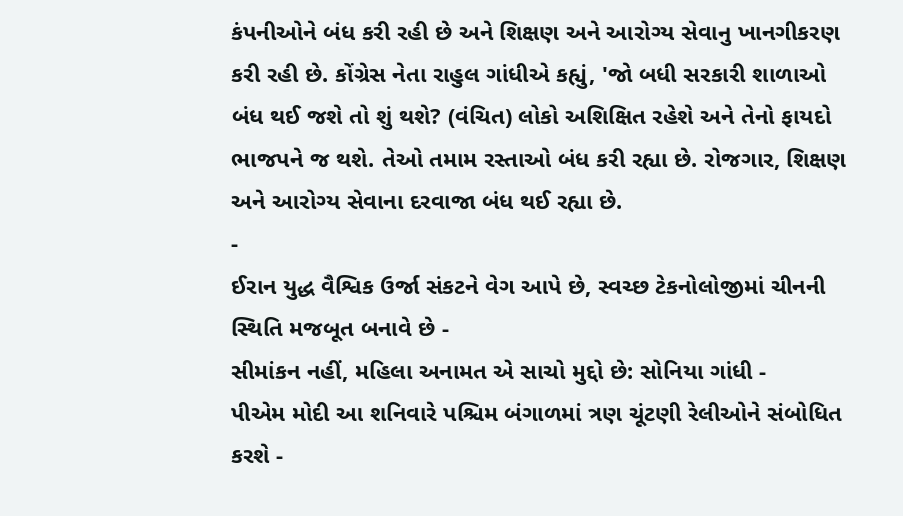કંપનીઓને બંધ કરી રહી છે અને શિક્ષણ અને આરોગ્ય સેવાનુ ખાનગીકરણ કરી રહી છે. કોંગ્રેસ નેતા રાહુલ ગાંધીએ કહ્યું, 'જો બધી સરકારી શાળાઓ બંધ થઈ જશે તો શું થશે? (વંચિત) લોકો અશિક્ષિત રહેશે અને તેનો ફાયદો ભાજપને જ થશે. તેઓ તમામ રસ્તાઓ બંધ કરી રહ્યા છે. રોજગાર, શિક્ષણ અને આરોગ્ય સેવાના દરવાજા બંધ થઈ રહ્યા છે.
-
ઈરાન યુદ્ધ વૈશ્વિક ઉર્જા સંકટને વેગ આપે છે, સ્વચ્છ ટેકનોલોજીમાં ચીનની સ્થિતિ મજબૂત બનાવે છે -
સીમાંકન નહીં, મહિલા અનામત એ સાચો મુદ્દો છે: સોનિયા ગાંધી -
પીએમ મોદી આ શનિવારે પશ્ચિમ બંગાળમાં ત્રણ ચૂંટણી રેલીઓને સંબોધિત કરશે -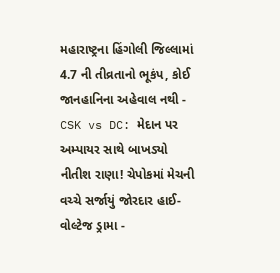મહારાષ્ટ્રના હિંગોલી જિલ્લામાં 4.7 ની તીવ્રતાનો ભૂકંપ, કોઈ જાનહાનિના અહેવાલ નથી -
CSK vs DC: મેદાન પર અમ્પાયર સાથે બાખડ્યો નીતીશ રાણા! ચેપોકમાં મેચની વચ્ચે સર્જાયું જોરદાર હાઈ-વોલ્ટેજ ડ્રામા -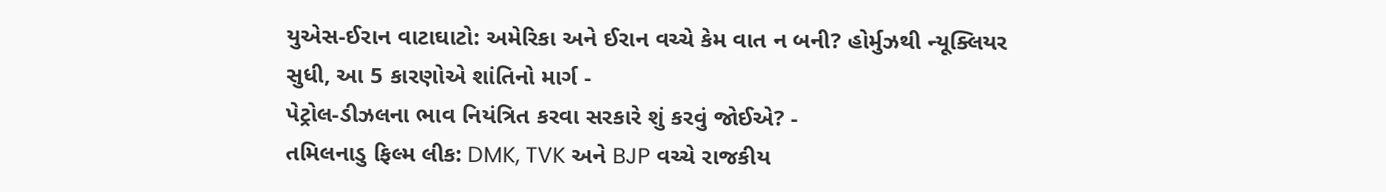યુએસ-ઈરાન વાટાઘાટો: અમેરિકા અને ઈરાન વચ્ચે કેમ વાત ન બની? હોર્મુઝથી ન્યૂક્લિયર સુધી, આ 5 કારણોએ શાંતિનો માર્ગ -
પેટ્રોલ-ડીઝલના ભાવ નિયંત્રિત કરવા સરકારે શું કરવું જોઈએ? -
તમિલનાડુ ફિલ્મ લીક: DMK, TVK અને BJP વચ્ચે રાજકીય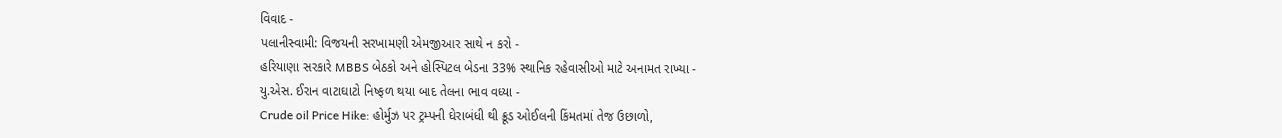વિવાદ -
પલાનીસ્વામી: વિજયની સરખામણી એમજીઆર સાથે ન કરો -
હરિયાણા સરકારે MBBS બેઠકો અને હોસ્પિટલ બેડના 33% સ્થાનિક રહેવાસીઓ માટે અનામત રાખ્યા -
યુ.એસ. ઈરાન વાટાઘાટો નિષ્ફળ થયા બાદ તેલના ભાવ વધ્યા -
Crude oil Price Hike: હોર્મુઝ પર ટ્રમ્પની ઘેરાબંધી થી ક્રૂડ ઓઈલની કિંમતમાં તેજ ઉછાળો,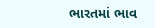ભારતમાં ભાવ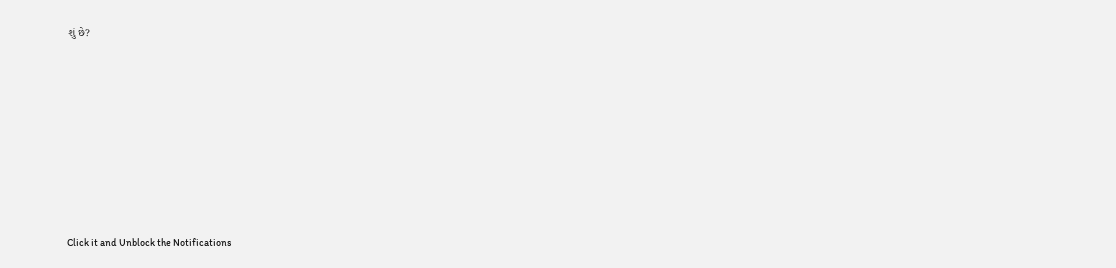શું છે?









Click it and Unblock the Notifications